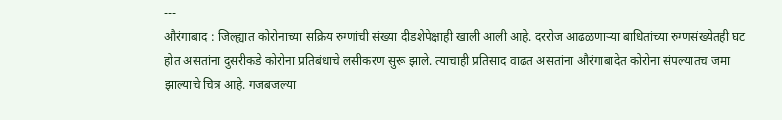---
औरंगाबाद : जिल्ह्यात कोरोनाच्या सक्रिय रुग्णांची संख्या दीडशेपेक्षाही खाली आली आहे. दररोज आढळणाऱ्या बाधितांच्या रुग्णसंख्येतही घट होत असतांना दुसरीकडे कोरोना प्रतिबंधाचे लसीकरण सुरू झाले. त्याचाही प्रतिसाद वाढत असतांना औरंगाबादेत कोरोना संपल्यातच जमा झाल्याचे चित्र आहे. गजबजल्या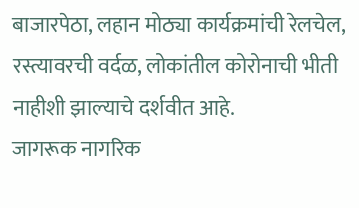बाजारपेठा, लहान मोठ्या कार्यक्रमांची रेलचेल, रस्त्यावरची वर्दळ, लोकांतील कोरोनाची भीती नाहीशी झाल्याचे दर्शवीत आहे.
जागरूक नागरिक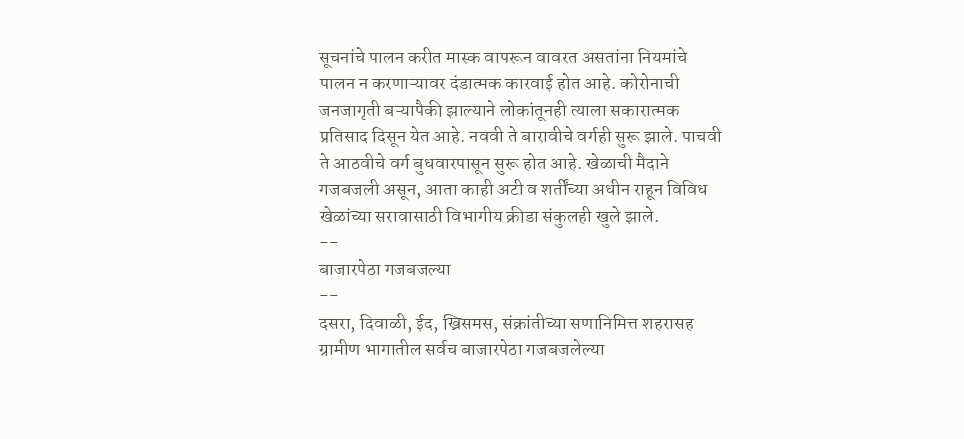सूचनांचे पालन करीत मास्क वापरून वावरत असतांना नियमांचे पालन न करणाऱ्यावर दंडात्मक कारवाई होत आहे. कोरोनाची जनजागृती बऱ्यापैकी झाल्याने लोकांतूनही त्याला सकारात्मक प्रतिसाद दिसून येत आहे. नववी ते बारावीचे वर्गही सुरू झाले. पाचवी ते आठवीचे वर्ग बुधवारपासून सुरू होत आहे. खेळाची मैदाने गजबजली असून, आता काही अटी व शर्तींच्या अधीन राहून विविध खेळांच्या सरावासाठी विभागीय क्रीडा संकुलही खुले झाले.
--
बाजारपेठा गजबजल्या
--
दसरा, दिवाळी, ईद, ख्रिसमस, संक्रांतीच्या सणानिमित्त शहरासह ग्रामीण भागातील सर्वच बाजारपेठा गजबजलेल्या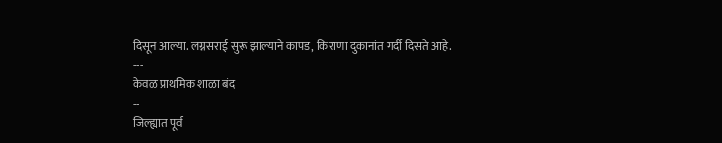दिसून आल्या. लग्नसराई सुरू झाल्याने कापड, किराणा दुकानांत गर्दी दिसते आहे.
---
केवळ प्राथमिक शाळा बंद
--
जिल्ह्यात पूर्व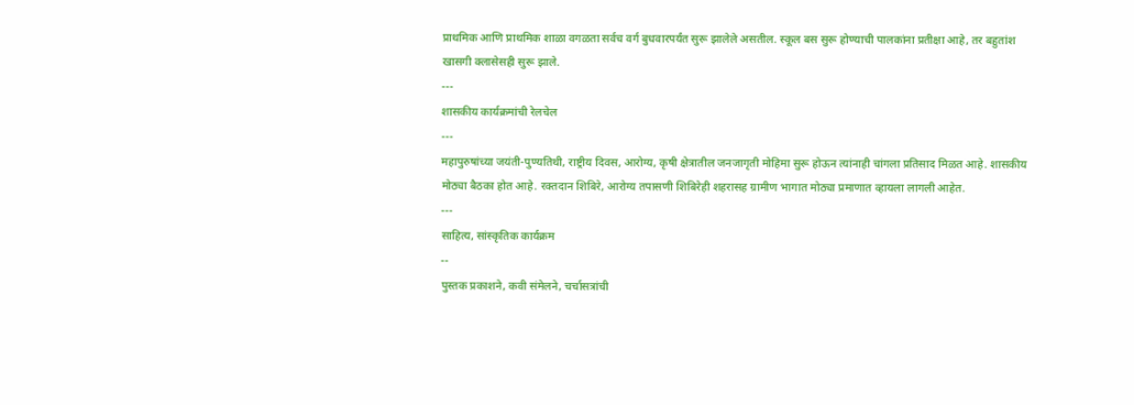प्राथमिक आणि प्राथमिक शाळा वगळता सर्वच वर्ग बुधवारपर्यंत सुरू झालेले असतील. स्कूल बस सुरू होण्याची पालकांना प्रतीक्षा आहे, तर बहुतांश खासगी क्लासेसही सुरू झाले.
---
शासकीय कार्यक्रमांची रेलचेल
---
महापुरुषांच्या जयंती-पुण्यतिथी, राष्ट्रीय दिवस, आरोग्य, कृषी क्षेत्रातील जनजागृती मोहिमा सुरू होऊन त्यांनाही चांगला प्रतिसाद मिळत आहे. शासकीय मोठ्या बैठका होत आहे. रक्तदान शिबिरे, आरोग्य तपासणी शिबिरेही शहरासह ग्रामीण भागात मोठ्या प्रमाणात व्हायला लागली आहेत.
---
साहित्य, सांस्कृतिक कार्यक्रम
--
पुस्तक प्रकाशने, कवी संमेलने, चर्चासत्रांची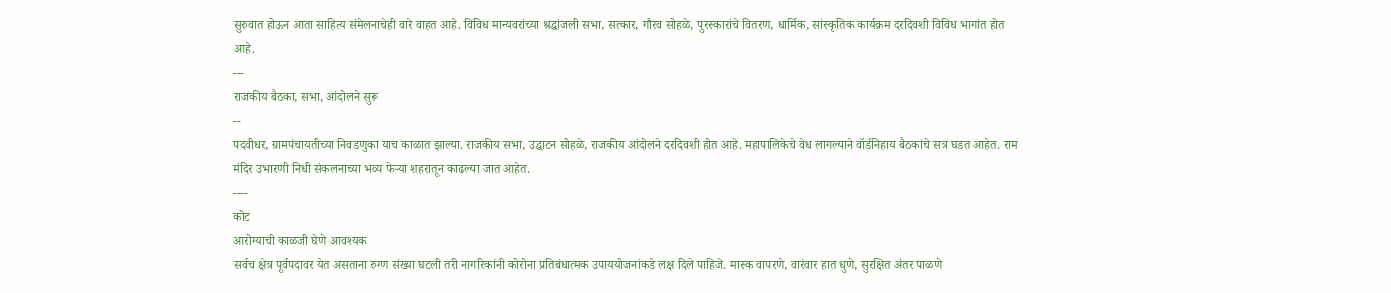सुरुवात होऊन आता साहित्य संमेलनाचेही वारे वाहत आहे. विविध मान्यवरांच्या श्रद्धांजली सभा, सत्कार, गौरव सोहळे, पुरस्कारांचे वितरण, धार्मिक, सांस्कृतिक कार्यक्रम दरदिवशी विविध भागांत होत आहे.
---
राजकीय बैठका, सभा, आंदोलने सुरू
--
पदवीधर, ग्रामपंचायतीच्या निवडणुका याच काळात झाल्या. राजकीय सभा, उद्घाटन सोहळे, राजकीय आंदोलने दरदिवशी होत आहे. महापालिकेचे वेध लागल्याने वॉर्डनिहाय बैठकांचे सत्र घडत आहेत. राम मंदिर उभारणी निधी संकलनाच्या भव्य फेऱ्या शहरातून काढल्या जात आहेत.
----
कोट
आरोग्याची काळजी घेणे आवश्यक
सर्वच क्षेत्र पूर्वपदावर येत असताना रुग्ण संख्या घटली तरी नागरिकांनी कोरोना प्रतिबंधात्मक उपाययोजनांकडे लक्ष दिले पाहिजे. मास्क वापरणे, वारंवार हात धुणे, सुरक्षित अंतर पाळणे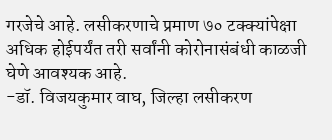गरजेचे आहे. लसीकरणाचे प्रमाण ७० टक्क्यांपेक्षा अधिक होईपर्यंत तरी सर्वांनी कोरोनासंबंधी काळजी घेणे आवश्यक आहे.
-डॉ. विजयकुमार वाघ, जिल्हा लसीकरण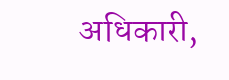अधिकारी,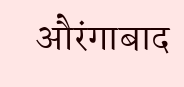औरंगाबाद